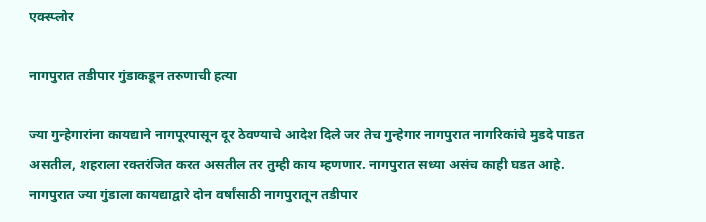एक्स्प्लोर

नागपुरात तडीपार गुंडाकडून तरुणाची हत्या

ज्या गुन्हेगारांना कायद्याने नागपूरपासून दूर ठेवण्याचे आदेश दिले जर तेच गुन्हेगार नागपुरात नागरिकांचे मुडदे पाडत असतील, शहराला रक्तरंजित करत असतील तर तुम्ही काय म्हणणार. नागपुरात सध्या असंच काही घडत आहे. नागपुरात ज्या गुंडाला कायद्याद्वारे दोन वर्षांसाठी नागपुरातून तडीपार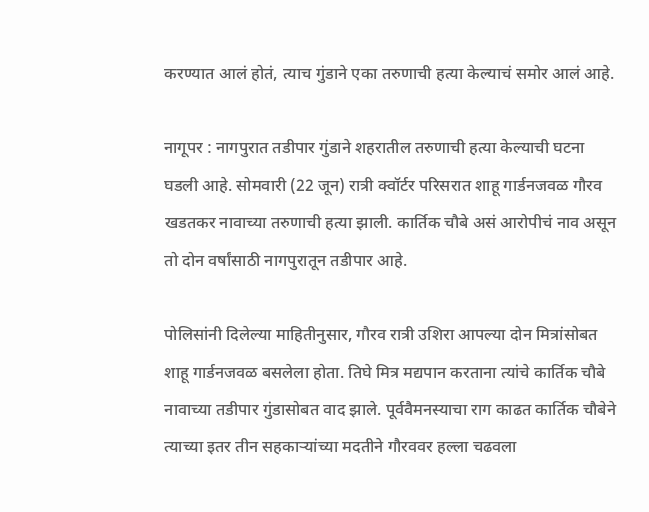करण्यात आलं होतं, त्याच गुंडाने एका तरुणाची हत्या केल्याचं समोर आलं आहे.

नागूपर : नागपुरात तडीपार गुंडाने शहरातील तरुणाची हत्या केल्याची घटना घडली आहे. सोमवारी (22 जून) रात्री क्वॉर्टर परिसरात शाहू गार्डनजवळ गौरव खडतकर नावाच्या तरुणाची हत्या झाली. कार्तिक चौबे असं आरोपीचं नाव असून तो दोन वर्षांसाठी नागपुरातून तडीपार आहे.

पोलिसांनी दिलेल्या माहितीनुसार, गौरव रात्री उशिरा आपल्या दोन मित्रांसोबत शाहू गार्डनजवळ बसलेला होता. तिघे मित्र मद्यपान करताना त्यांचे कार्तिक चौबे नावाच्या तडीपार गुंडासोबत वाद झाले. पूर्ववैमनस्याचा राग काढत कार्तिक चौबेने त्याच्या इतर तीन सहकाऱ्यांच्या मदतीने गौरववर हल्ला चढवला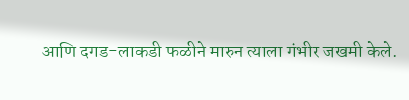आणि दगड-लाकडी फळीने मारुन त्याला गंभीर जखमी केले.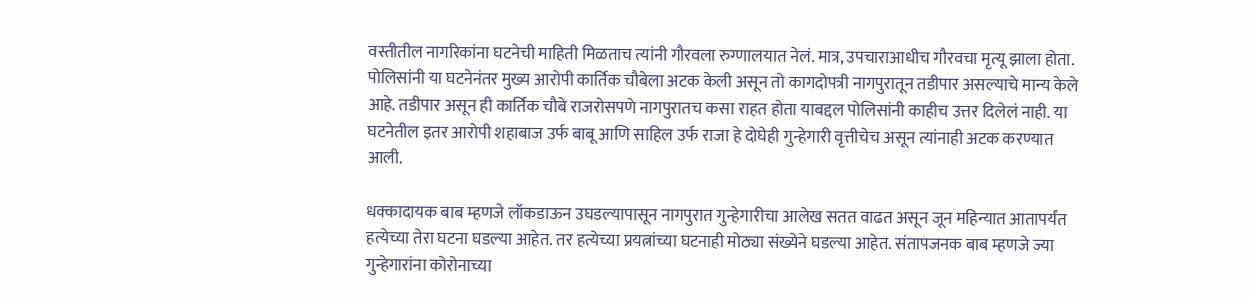वस्तीतील नागरिकांना घटनेची माहिती मिळताच त्यांनी गौरवला रुग्णालयात नेलं. मात्र, उपचाराआधीच गौरवचा मृत्यू झाला होता. पोलिसांनी या घटनेनंतर मुख्य आरोपी कार्तिक चौबेला अटक केली असून तो कागदोपत्री नागपुरातून तडीपार असल्याचे मान्य केले आहे. तडीपार असून ही कार्तिक चौबे राजरोसपणे नागपुरातच कसा राहत होता याबद्दल पोलिसांनी काहीच उत्तर दिलेलं नाही. या घटनेतील इतर आरोपी शहाबाज उर्फ बाबू आणि साहिल उर्फ राजा हे दोघेही गुन्हेगारी वृत्तीचेच असून त्यांनाही अटक करण्यात आली.

धक्कादायक बाब म्हणजे लॉकडाऊन उघडल्यापासून नागपुरात गुन्हेगारीचा आलेख सतत वाढत असून जून महिन्यात आतापर्यंत हत्येच्या तेरा घटना घडल्या आहेत. तर हत्येच्या प्रयत्नांच्या घटनाही मोठ्या संख्येने घडल्या आहेत. संतापजनक बाब म्हणजे ज्या गुन्हेगारांना कोरोनाच्या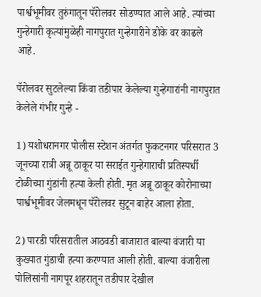पार्श्वभूमीवर तुरुंगातून पॅरोलवर सोडण्यात आले आहे. त्यांच्या गुन्हेगारी कृत्यांमुळेही नागपुरात गुन्हेगारीने डोके वर काढले आहे.

पॅरोलवर सुटलेल्या किंवा तडीपार केलेल्या गुन्हेगारांनी नागपुरात केलेले गंभीर गुन्हे -

1) यशोधरानगर पोलीस स्टेशन अंतर्गत फुकटनगर परिसरात 3 जूनच्या रात्री अन्नू ठाकूर या सराईत गुन्हेगाराची प्रतिस्पर्धी टोळीच्या गुंडांनी हत्या केली होती. मृत अन्नू ठाकूर कोरोनाच्या पार्श्वभूमीवर जेलमधून पॅरोलवर सुटून बाहेर आला होता.

2) पारडी परिसरातील आठवडी बाजारात बाल्या वंजारी या कुख्यात गुंडाची हत्या करण्यात आली होती. बाल्या वंजारीला पोलिसांनी नागपूर शहरातून तडीपार देखील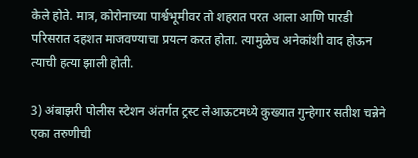केले होते. मात्र, कोरोनाच्या पार्श्वभूमीवर तो शहरात परत आला आणि पारडी परिसरात दहशत माजवण्याचा प्रयत्न करत होता. त्यामुळेच अनेकांशी वाद होऊन त्याची हत्या झाली होती.

3) अंबाझरी पोलीस स्टेशन अंतर्गत ट्रस्ट लेआऊटमध्ये कुख्यात गुन्हेगार सतीश चन्नेने एका तरुणीची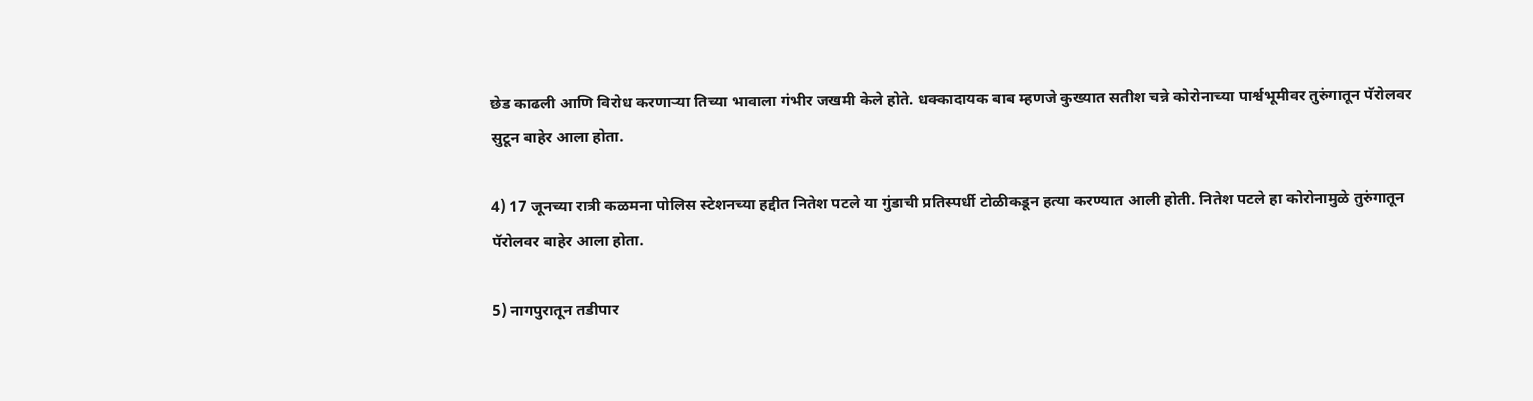छेड काढली आणि विरोध करणाऱ्या तिच्या भावाला गंभीर जखमी केले होते. धक्कादायक बाब म्हणजे कुख्यात सतीश चन्ने कोरोनाच्या पार्श्वभूमीवर तुरुंगातून पॅरोलवर सुटून बाहेर आला होता.

4) 17 जूनच्या रात्री कळमना पोलिस स्टेशनच्या हद्दीत नितेश पटले या गुंडाची प्रतिस्पर्धी टोळीकडून हत्या करण्यात आली होती. नितेश पटले हा कोरोनामुळे तुरुंगातून पॅरोलवर बाहेर आला होता.

5) नागपुरातून तडीपार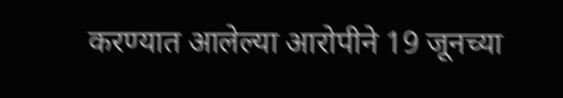करण्यात आलेल्या आरोपीने 19 जूनच्या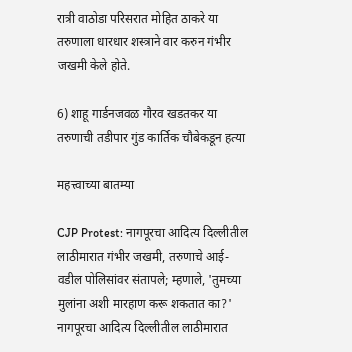रात्री वाठोडा परिसरात मोहित ठाकरे या तरुणाला धारधार शस्त्राने वार करुन गंभीर जखमी केले होते.

6) शाहू गार्डनजवळ गौरव खडतकर या तरुणाची तडीपार गुंड कार्तिक चौबेकडून हत्या

महत्त्वाच्या बातम्या

CJP Protest: नागपूरचा आदित्य दिल्लीतील लाठीमारात गंभीर जखमी, तरुणाचे आई-वडील पोलिसांवर संतापले; म्हणाले, 'तुमच्या मुलांना अशी मारहाण करू शकतात का?'
नागपूरचा आदित्य दिल्लीतील लाठीमारात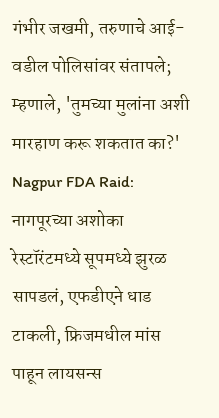गंभीर जखमी, तरुणाचे आई-वडील पोलिसांवर संतापले; म्हणाले, 'तुमच्या मुलांना अशी मारहाण करू शकतात का?'
Nagpur FDA Raid: नागपूरच्या अशोका रेस्टॉरंटमध्ये सूपमध्ये झुरळ सापडलं, एफडीएने धाड टाकली, फ्रिजमधील मांस पाहून लायसन्स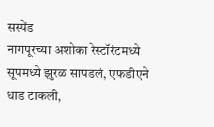सस्पेंड
नागपूरच्या अशोका रेस्टॉरंटमध्ये सूपमध्ये झुरळ सापडलं, एफडीएने धाड टाकली,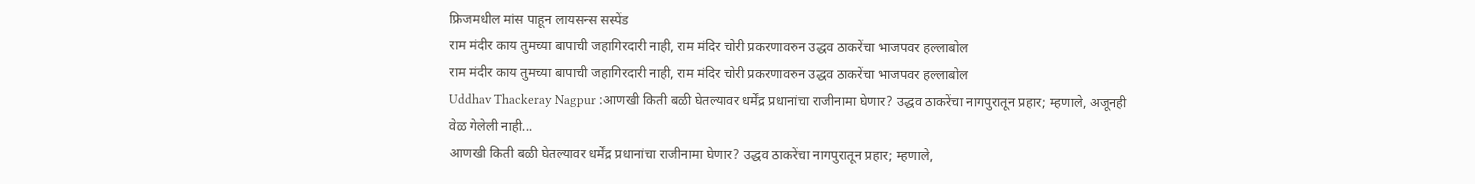फ्रिजमधील मांस पाहून लायसन्स सस्पेंड
राम मंदीर काय तुमच्या बापाची जहागिरदारी नाही, राम मंदिर चोरी प्रकरणावरुन उद्धव ठाकरेंचा भाजपवर हल्लाबोल
राम मंदीर काय तुमच्या बापाची जहागिरदारी नाही, राम मंदिर चोरी प्रकरणावरुन उद्धव ठाकरेंचा भाजपवर हल्लाबोल
Uddhav Thackeray Nagpur :आणखी किती बळी घेतल्यावर धर्मेंद्र प्रधानांचा राजीनामा घेणार? उद्धव ठाकरेंचा नागपुरातून प्रहार; म्हणाले, अजूनही वेळ गेलेली नाही...
आणखी किती बळी घेतल्यावर धर्मेंद्र प्रधानांचा राजीनामा घेणार? उद्धव ठाकरेंचा नागपुरातून प्रहार; म्हणाले,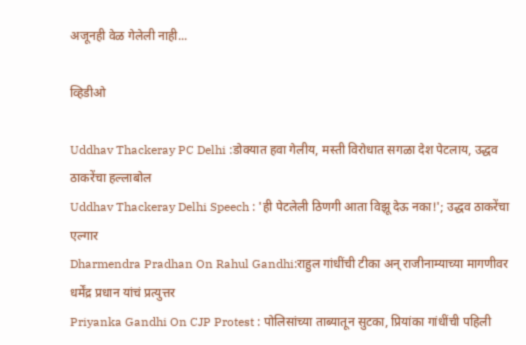अजूनही वेळ गेलेली नाही...

व्हिडीओ

Uddhav Thackeray PC Delhi :डोक्यात हवा गेलीय, मस्ती विरोधात सगळा देश पेटलाय, उद्धव ठाकरेंचा हल्लाबोल
Uddhav Thackeray Delhi Speech : 'ही पेटलेली ठिणगी आता विझू देऊ नका!'; उद्धव ठाकरेंचा एल्गार
Dharmendra Pradhan On Rahul Gandhi:राहुल गांधींची टीका अन् राजीनाम्याच्या मागणीवर धर्मेंद्र प्रधान यांचं प्रत्युत्तर
Priyanka Gandhi On CJP Protest : पोलिसांच्या ताब्यातून सुटका, प्रियांका गांधींची पहिली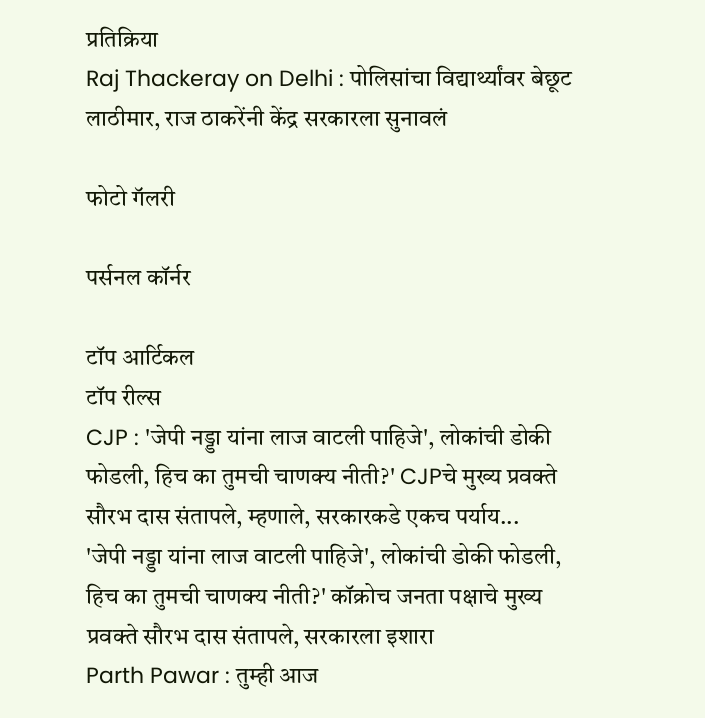प्रतिक्रिया
Raj Thackeray on Delhi : पोलिसांचा विद्यार्थ्यांवर बेछूट लाठीमार, राज ठाकरेंनी केंद्र सरकारला सुनावलं

फोटो गॅलरी

पर्सनल कॉर्नर

टॉप आर्टिकल
टॉप रील्स
CJP : 'जेपी नड्डा यांना लाज वाटली पाहिजे', लोकांची डोकी फोडली, हिच का तुमची चाणक्य नीती?' CJPचे मुख्य प्रवक्ते सौरभ दास संतापले, म्हणाले, सरकारकडे एकच पर्याय...
'जेपी नड्डा यांना लाज वाटली पाहिजे', लोकांची डोकी फोडली, हिच का तुमची चाणक्य नीती?' कॉक्रोच जनता पक्षाचे मुख्य प्रवक्ते सौरभ दास संतापले, सरकारला इशारा
Parth Pawar : तुम्ही आज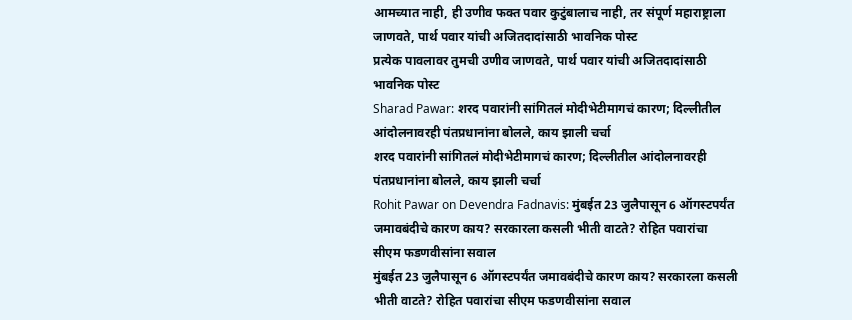आमच्यात नाही, ही उणीव फक्त पवार कुटुंबालाच नाही, तर संपूर्ण महाराष्ट्राला जाणवते, पार्थ पवार यांची अजितदादांसाठी भावनिक पोस्ट
प्रत्येक पावलावर तुमची उणीव जाणवते, पार्थ पवार यांची अजितदादांसाठी भावनिक पोस्ट
Sharad Pawar: शरद पवारांनी सांगितलं मोदीभेटीमागचं कारण; दिल्लीतील आंदोलनावरही पंतप्रधानांना बोलले, काय झाली चर्चा
शरद पवारांनी सांगितलं मोदीभेटीमागचं कारण; दिल्लीतील आंदोलनावरही पंतप्रधानांना बोलले, काय झाली चर्चा
Rohit Pawar on Devendra Fadnavis: मुंबईत 23 जुलैपासून 6 ऑगस्टपर्यंत जमावबंदीचे कारण काय? सरकारला कसली भीती वाटते? रोहित पवारांचा सीएम फडणवीसांना सवाल
मुंबईत 23 जुलैपासून 6 ऑगस्टपर्यंत जमावबंदीचे कारण काय? सरकारला कसली भीती वाटते? रोहित पवारांचा सीएम फडणवीसांना सवाल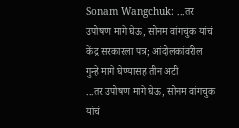Sonam Wangchuk: ...तर उपोषण मागे घेऊ, सोनम वांगचुक यांचं केंद्र सरकारला पत्र; आंदोलकांवरील गुन्हे मागे घेण्यासह तीन अटी
...तर उपोषण मागे घेऊ, सोनम वांगचुक यांचं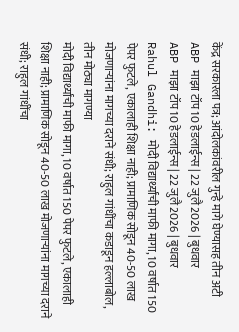केंद्र सरकारला पत्र; आंदोलकांवरील गुन्हे मागे घेण्यासह तीन अटी
ABP माझा टॉप 10 हेडलाईन्स | 22 जुलै 2026 | बुधवार
ABP माझा टॉप 10 हेडलाईन्स | 22 जुलै 2026 | बुधवार
Rahul Gandhi: मोदी विद्यार्थ्यांची माफी मागा, 10 वर्षात 150 पेपर फुटले, एकालाही शिक्षा नाही; प्रामाणिक सोडून 40-50 लाख मोजणाऱ्यांना मागच्या दराने संधी; राहुल गांधींचा कडाडून हल्लाबोल, तीन मोठ्या मागण्या
मोदी विद्यार्थ्यांची माफी मागा, 10 वर्षात 150 पेपर फुटले, एकालाही शिक्षा नाही; प्रामाणिक सोडून 40-50 लाख मोजणाऱ्यांना मागच्या दराने संधी; राहुल गांधींचा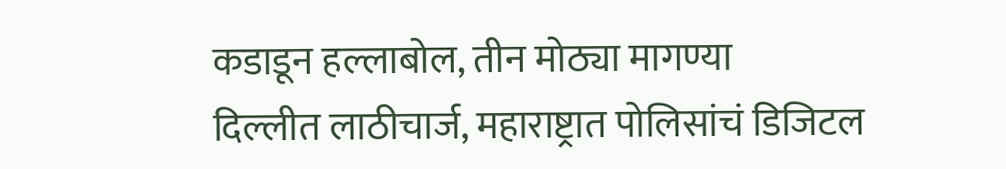कडाडून हल्लाबोल, तीन मोठ्या मागण्या
दिल्लीत लाठीचार्ज, महाराष्ट्रात पोलिसांचं डिजिटल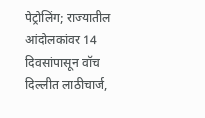पेट्रोलिंग; राज्यातील आंदोलकांवर 14 दिवसांपासून वॉच
दिल्लीत लाठीचार्ज,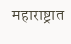महाराष्ट्रात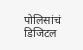पोलिसांचं डिजिटल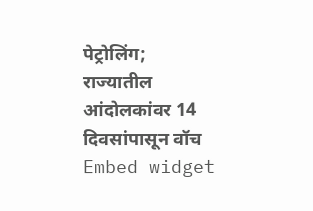पेट्रोलिंग; राज्यातील आंदोलकांवर 14 दिवसांपासून वॉच
Embed widget